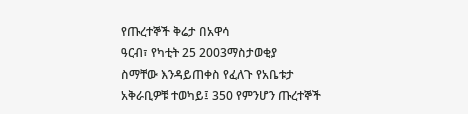የጡረተኞች ቅሬታ በአዋሳ
ዓርብ፣ የካቲት 25 2003ማስታወቂያ
ስማቸው እንዳይጠቀስ የፈለጉ የአቤቱታ አቅራቢዎቹ ተወካይ፤ 350 የምንሆን ጡረተኞች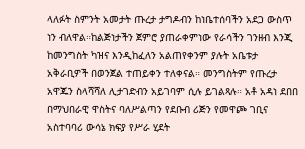ላለፉት ስምንት አመታት ጡረታ ታግዶብን ከነቤተሰባችን አደጋ ውስጥ ነን ብለዋል።ከልጅነታችን ጀምሮ ያጠራቀምነው የራሳችን ገንዘብ እንጂ ከመንግስት ካዝና እንዲከፈለን አልጠየቀንም ያሉት አቤቱታ አቅራቢዎች በወንጀል ተጠይቀን ተለቀናል። መንግስትም የጡረታ አዋጁን ስላሻሻለ ሊታገድብን አይገባም ሲሉ ይገልጻሉ። አቶ አዳነ ደበበ በማህበራዊ ዋስትና ባለሥልጣን የደቡብ ሪጅን የመዋጮ ገቢና አስተባባሪ ውሳኔ ክፍያ የሥራ ሂደት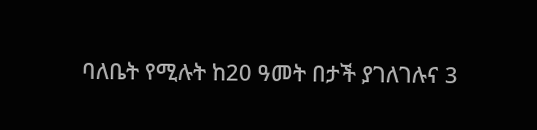ባለቤት የሚሉት ከ20 ዓመት በታች ያገለገሉና 3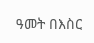ዓመት በእስር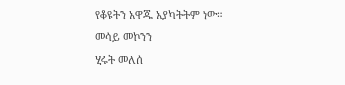የቆዩትን አዋጁ አያካትትም ነው።
መሳይ መኮንን
ሂሩት መለሰ